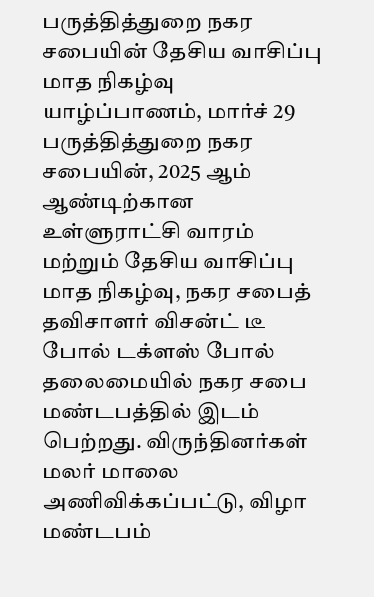பருத்தித்துறை நகர சபையின் தேசிய வாசிப்பு மாத நிகழ்வு
யாழ்ப்பாணம், மார்ச் 29 பருத்தித்துறை நகர சபையின், 2025 ஆம் ஆண்டிற்கான உள்ளுராட்சி வாரம் மற்றும் தேசிய வாசிப்பு மாத நிகழ்வு, நகர சபைத் தவிசாளர் விசன்ட் டீ போல் டக்ளஸ் போல் தலைமையில் நகர சபை மண்டபத்தில் இடம் பெற்றது. விருந்தினர்கள் மலர் மாலை அணிவிக்கப்பட்டு, விழா மண்டபம்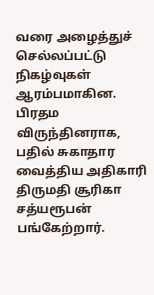வரை அழைத்துச் செல்லப்பட்டு நிகழ்வுகள் ஆரம்பமாகின. பிரதம விருந்தினராக, பதில் சுகாதார வைத்திய அதிகாரி திருமதி சூரிகா சத்யரூபன் பங்கேற்றார்.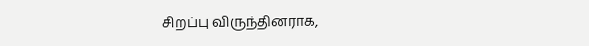சிறப்பு விருந்தினராக,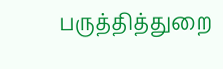பருத்தித்துறை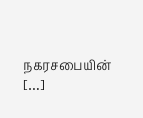நகரசபையின் […]